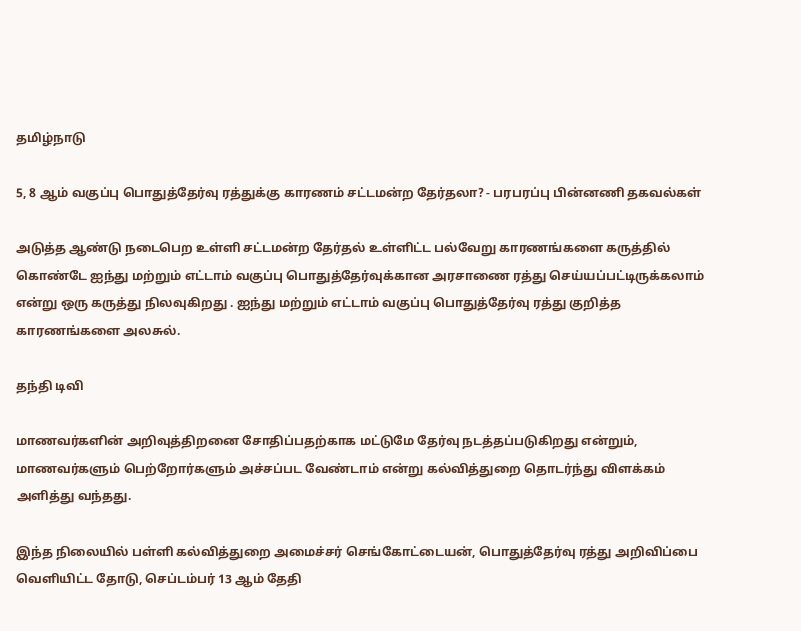தமிழ்நாடு

5, 8 ஆம் வகுப்பு பொதுத்தேர்வு ரத்துக்கு காரணம் சட்டமன்ற தேர்தலா? - பரபரப்பு பின்னணி தகவல்கள்

அடுத்த ஆண்டு நடைபெற உள்ளி சட்டமன்ற தேர்தல் உள்ளிட்ட பல்வேறு காரணங்களை கருத்தில் கொண்டே ஐந்து மற்றும் எட்டாம் வகுப்பு பொதுத்தேர்வுக்கான அரசாணை ரத்து செய்யப்பட்டிருக்கலாம் என்று ஒரு கருத்து நிலவுகிறது . ஐந்து மற்றும் எட்டாம் வகுப்பு பொதுத்தேர்வு ரத்து குறித்த காரணங்களை அலசுல்.

தந்தி டிவி

மாணவர்களின் அறிவுத்திறனை சோதிப்பதற்காக மட்டுமே தேர்வு நடத்தப்படுகிறது என்றும், மாணவர்களும் பெற்றோர்களும் அச்சப்பட வேண்டாம் என்று கல்வித்துறை தொடர்ந்து விளக்கம் அளித்து வந்தது.

இந்த நிலையில் பள்ளி கல்வித்துறை அமைச்சர் செங்கோட்டையன், பொதுத்தேர்வு ரத்து அறிவிப்பை வெளியிட்ட தோடு, செப்டம்பர் 13 ஆம் தேதி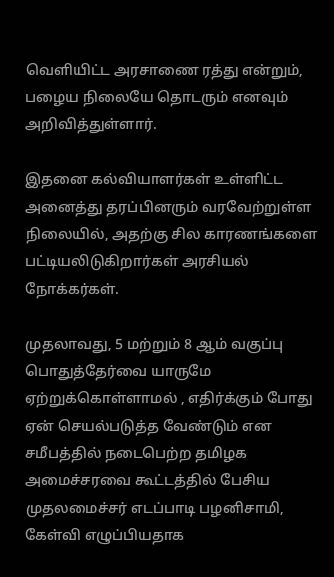வெளியிட்ட அரசாணை ரத்து என்றும், பழைய நிலையே தொடரும் எனவும் அறிவித்துள்ளார்.

இதனை கல்வியாளர்கள் உள்ளிட்ட அனைத்து தரப்பினரும் வரவேற்றுள்ள நிலையில், அதற்கு சில காரணங்களை பட்டியலிடுகிறார்கள் அரசியல் நோக்கர்கள்.

முதலாவது, 5 மற்றும் 8 ஆம் வகுப்பு பொதுத்தேர்வை யாருமே ஏற்றுக்கொள்ளாமல் , எதிர்க்கும் போது ஏன் செயல்படுத்த வேண்டும் என சமீபத்தில் நடைபெற்ற தமிழக அமைச்சரவை கூட்டத்தில் பேசிய முதலமைச்சர் எடப்பாடி பழனிசாமி, கேள்வி எழுப்பியதாக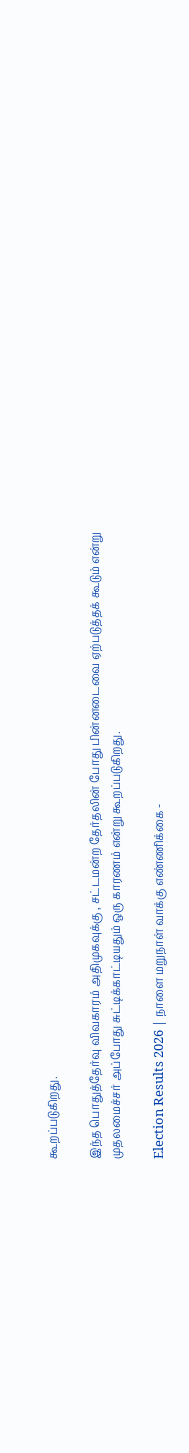கூறப்படுகிறது.

இந்த பொதுத்தேர்வு விவகாரம் அதிமுகவுக்கு , சட்டமன்ற தேர்தலின் போது பின்னடைவை ஏற்படுத்தக் கூடும் என்று முதலமைச்சர் அப்போது சுட்டிக்காட்டியதும் ஒரு காரணம் என்று கூறப்படுகிறது.

Election Results 2026 | நாளை மறுநாள் வாக்கு எண்ணிக்கை -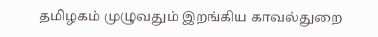தமிழகம் முழுவதும் இறங்கிய காவல்துறை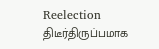Reelection திடீர்திருப்பமாக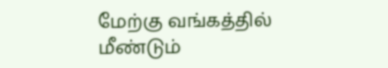மேற்கு வங்கத்தில் மீண்டும்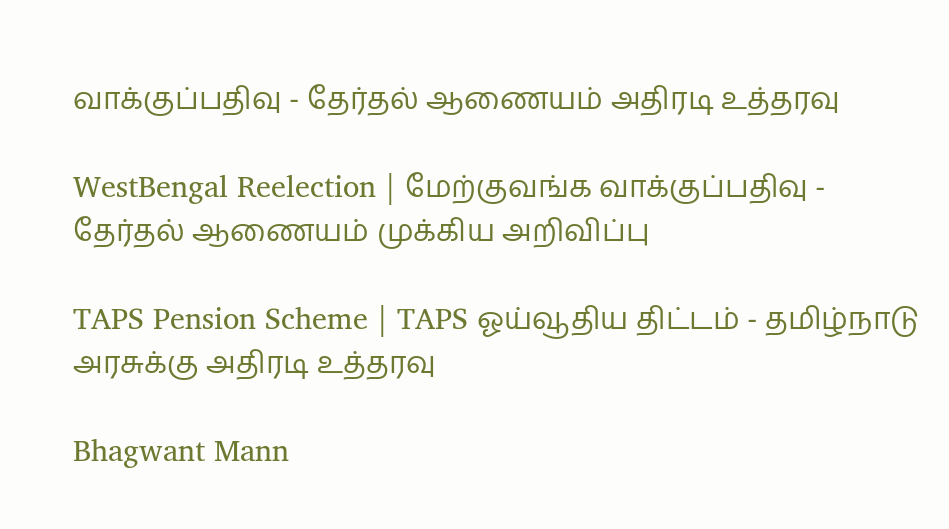வாக்குப்பதிவு - தேர்தல் ஆணையம் அதிரடி உத்தரவு

WestBengal Reelection | மேற்குவங்க வாக்குப்பதிவு - தேர்தல் ஆணையம் முக்கிய அறிவிப்பு

TAPS Pension Scheme | TAPS ஓய்வூதிய திட்டம் - தமிழ்நாடு அரசுக்கு அதிரடி உத்தரவு

Bhagwant Mann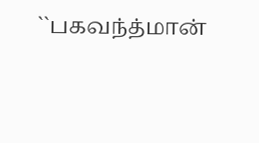``பகவந்த்மான்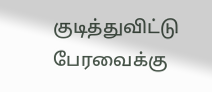குடித்துவிட்டு பேரவைக்கு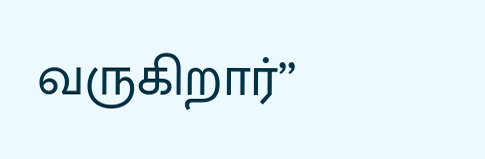வருகிறார்’’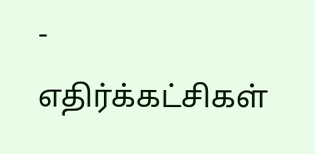- எதிர்க்கட்சிகள்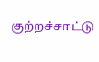குற்றச்சாட்டு